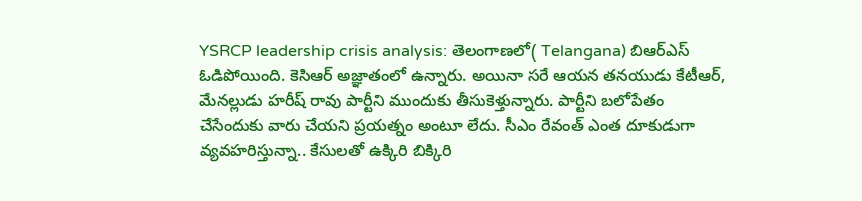YSRCP leadership crisis analysis: తెలంగాణలో( Telangana) బిఆర్ఎస్ ఓడిపోయింది. కెసిఆర్ అజ్ఞాతంలో ఉన్నారు. అయినా సరే ఆయన తనయుడు కేటీఆర్, మేనల్లుడు హరీష్ రావు పార్టీని ముందుకు తీసుకెళ్తున్నారు. పార్టీని బలోపేతం చేసేందుకు వారు చేయని ప్రయత్నం అంటూ లేదు. సీఎం రేవంత్ ఎంత దూకుడుగా వ్యవహరిస్తున్నా.. కేసులతో ఉక్కిరి బిక్కిరి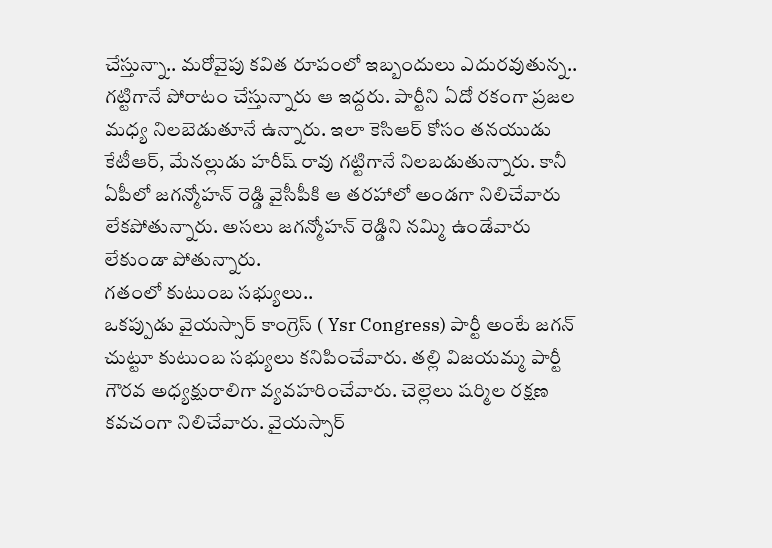చేస్తున్నా.. మరోవైపు కవిత రూపంలో ఇబ్బందులు ఎదురవుతున్న.. గట్టిగానే పోరాటం చేస్తున్నారు ఆ ఇద్దరు. పార్టీని ఏదో రకంగా ప్రజల మధ్య నిలబెడుతూనే ఉన్నారు. ఇలా కెసిఆర్ కోసం తనయుడు కేటీఆర్, మేనల్లుడు హరీష్ రావు గట్టిగానే నిలబడుతున్నారు. కానీ ఏపీలో జగన్మోహన్ రెడ్డి వైసీపీకి ఆ తరహాలో అండగా నిలిచేవారు లేకపోతున్నారు. అసలు జగన్మోహన్ రెడ్డిని నమ్మి ఉండేవారు లేకుండా పోతున్నారు.
గతంలో కుటుంబ సభ్యులు..
ఒకప్పుడు వైయస్సార్ కాంగ్రెస్ ( Ysr Congress) పార్టీ అంటే జగన్ చుట్టూ కుటుంబ సభ్యులు కనిపించేవారు. తల్లి విజయమ్మ పార్టీ గౌరవ అధ్యక్షురాలిగా వ్యవహరించేవారు. చెల్లెలు షర్మిల రక్షణ కవచంగా నిలిచేవారు. వైయస్సార్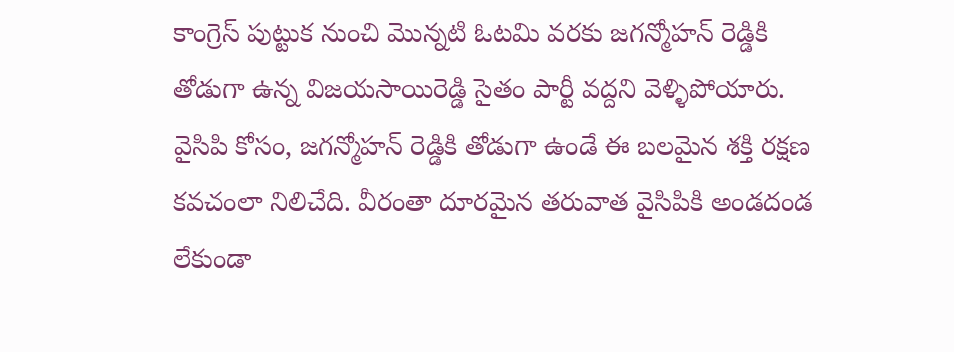కాంగ్రెస్ పుట్టుక నుంచి మొన్నటి ఓటమి వరకు జగన్మోహన్ రెడ్డికి తోడుగా ఉన్న విజయసాయిరెడ్డి సైతం పార్టీ వద్దని వెళ్ళిపోయారు. వైసిపి కోసం, జగన్మోహన్ రెడ్డికి తోడుగా ఉండే ఈ బలమైన శక్తి రక్షణ కవచంలా నిలిచేది. వీరంతా దూరమైన తరువాత వైసిపికి అండదండ లేకుండా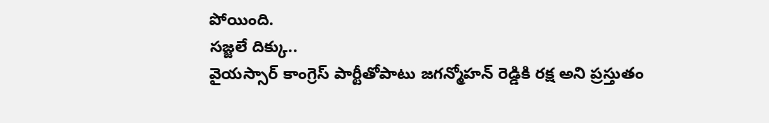పోయింది.
సజ్జలే దిక్కు..
వైయస్సార్ కాంగ్రెస్ పార్టీతోపాటు జగన్మోహన్ రెడ్డికి రక్ష అని ప్రస్తుతం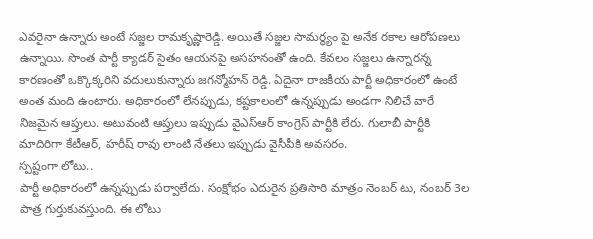ఎవరైనా ఉన్నారు అంటే సజ్జల రామకృష్ణారెడ్డి. అయితే సజ్జల సామర్థ్యం పై అనేక రకాల ఆరోపణలు ఉన్నాయి. సొంత పార్టీ క్యాడర్ సైతం ఆయనపై అసహనంతో ఉంది. కేవలం సజ్జలు ఉన్నారన్న కారణంతో ఒక్కొక్కరిని వదులుకున్నారు జగన్మోహన్ రెడ్డి. ఏదైనా రాజకీయ పార్టీ అధికారంలో ఉంటే అంత మంది ఉంటారు. అధికారంలో లేనప్పుడు, కష్టకాలంలో ఉన్నప్పుడు అండగా నిలిచే వారే నిజమైన ఆప్తులు. అటువంటి ఆప్తులు ఇప్పుడు వైఎస్ఆర్ కాంగ్రెస్ పార్టీకి లేరు. గులాబీ పార్టీకి మాదిరిగా కేటీఆర్, హరీష్ రావు లాంటి నేతలు ఇప్పుడు వైసీపీకి అవసరం.
స్పష్టంగా లోటు..
పార్టీ అధికారంలో ఉన్నప్పుడు పర్వాలేదు. సంక్షోభం ఎదురైన ప్రతిసారి మాత్రం నెంబర్ టు, నంబర్ 3ల పాత్ర గుర్తుకువస్తుంది. ఈ లోటు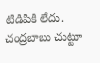టిడిపికి లేదు. చంద్రబాబు చుట్టూ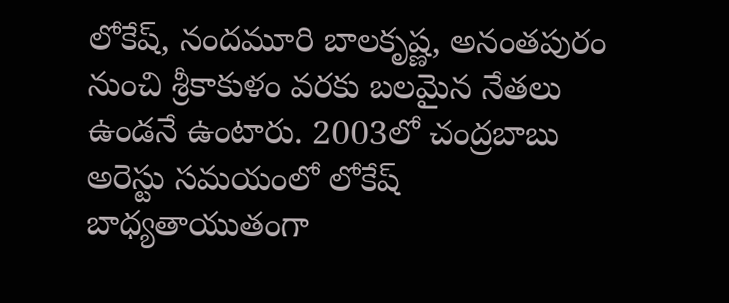లోకేష్, నందమూరి బాలకృష్ణ, అనంతపురం నుంచి శ్రీకాకుళం వరకు బలమైన నేతలు ఉండనే ఉంటారు. 2003లో చంద్రబాబు అరెస్టు సమయంలో లోకేష్ బాధ్యతాయుతంగా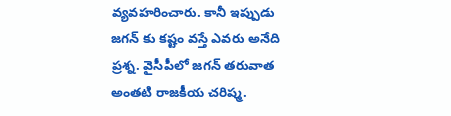వ్యవహరించారు. కానీ ఇప్పుడు జగన్ కు కష్టం వస్తే ఎవరు అనేది ప్రశ్న. వైసీపీలో జగన్ తరువాత అంతటి రాజకీయ చరిష్మ.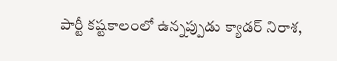పార్టీ కష్టకాలంలో ఉన్నప్పుడు క్యాడర్ నిరాశ,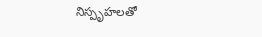నిస్పృహలతో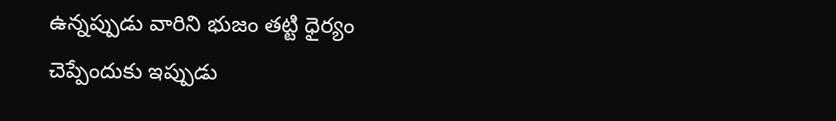ఉన్నప్పుడు వారిని భుజం తట్టి ధైర్యం చెప్పేందుకు ఇప్పుడు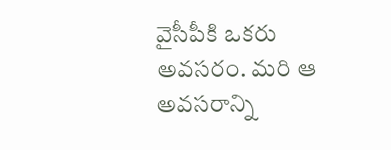వైసీపీకి ఒకరు అవసరం. మరి ఆ అవసరాన్ని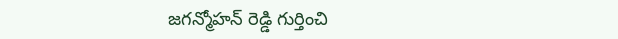జగన్మోహన్ రెడ్డి గుర్తించి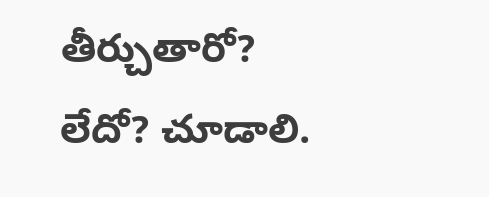తీర్చుతారో? లేదో? చూడాలి.